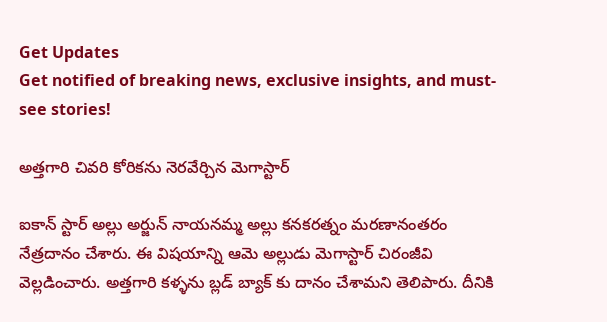Get Updates
Get notified of breaking news, exclusive insights, and must-see stories!

అత్తగారి చివరి కోరికను నెరవేర్చిన మెగాస్టార్

ఐకాన్ స్టార్ అల్లు అర్జున్ నాయనమ్మ అల్లు కనకరత్నం మరణానంతరం నేత్రదానం చేశారు. ఈ విషయాన్ని ఆమె అల్లుడు మెగాస్టార్ చిరంజీవి వెల్లడించారు. అత్తగారి కళ్ళను బ్లడ్ బ్యాక్ కు దానం చేశామని తెలిపారు. దీనికి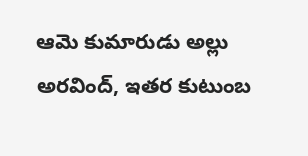ఆమె కుమారుడు అల్లు అరవింద్, ఇతర కుటుంబ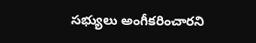సభ్యులు అంగీకరించారని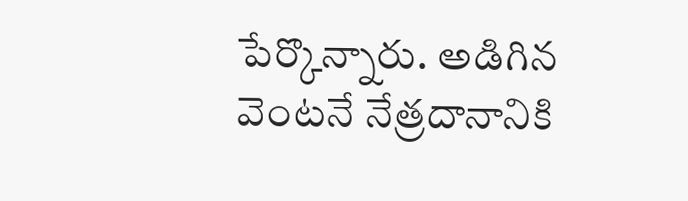పేర్కొన్నారు. అడిగిన వెంటనే నేత్రదానానికి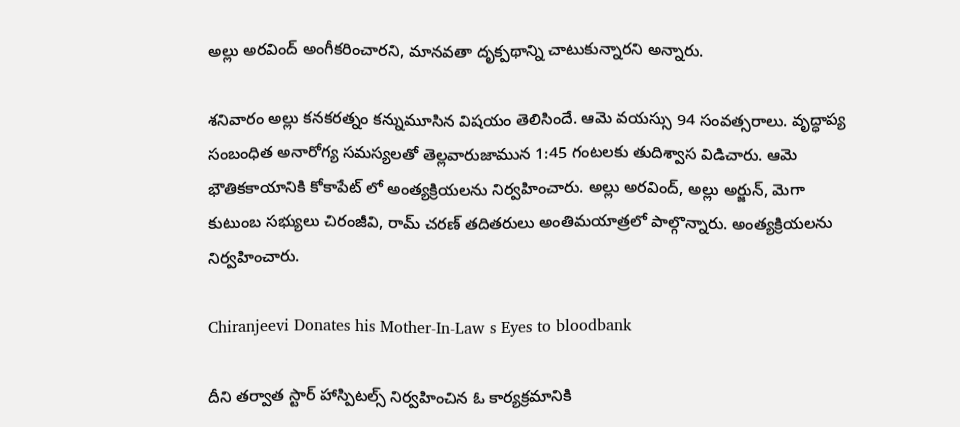అల్లు అరవింద్ అంగీకరించారని, మానవతా దృక్పథాన్ని చాటుకున్నారని అన్నారు.

శనివారం అల్లు కనకరత్నం కన్నుమూసిన విషయం తెలిసిందే. ఆమె వయస్సు 94 సంవత్సరాలు. వృద్ధాప్య సంబంధిత అనారోగ్య సమస్యలతో తెల్లవారుజామున 1:45 గంటలకు తుదిశ్వాస విడిచారు. ఆమె భౌతికకాయానికి కోకాపేట్ లో అంత్యక్రియలను నిర్వహించారు. అల్లు అర‌వింద్, అల్లు అర్జున్, మెగా కుటుంబ స‌భ్యులు చిరంజీవి, రామ్ చరణ్ త‌దిత‌రులు అంతిమయాత్రలో పాల్గొన్నారు. అంత్యక్రియలను నిర్వహించారు.

Chiranjeevi Donates his Mother-In-Law s Eyes to bloodbank

దీని తర్వాత స్టార్ హాస్పిటల్స్ నిర్వహించిన ఓ కార్యక్రమానికి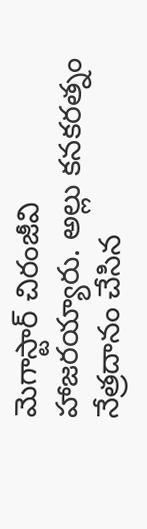మెగాస్టార్ చిరంజీవి హాజరయ్యారు. అల్లు కనకరత్నం నేత్రదానం చేసిన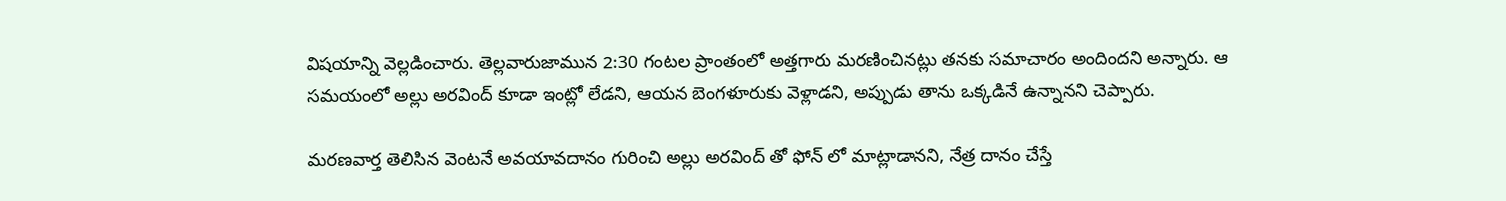విషయాన్ని వెల్లడించారు. తెల్లవారుజామున 2:30 గంటల ప్రాంతంలో అత్తగారు మరణించినట్లు తనకు సమాచారం అందిందని అన్నారు. ఆ సమయంలో అల్లు అరవింద్ కూడా ఇంట్లో లేడని, ఆయన బెంగళూరుకు వెళ్లాడని, అప్పుడు తాను ఒక్కడినే ఉన్నానని చెప్పారు.

మరణవార్త తెలిసిన వెంటనే అవయావదానం గురించి అల్లు అరవింద్ తో ఫోన్ లో మాట్లాడానని, నేత్ర దానం చేస్తే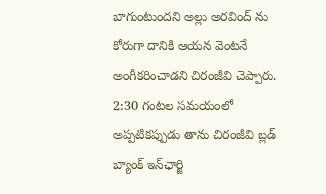బాగుంటుందని అల్లు అరవింద్ ను కోరుగా దానికి ఆయన వెంటనే అంగీకరించాడని చిరంజీవి చెప్పారు. 2:30 గంటల సమయంలో అప్పటికప్పుడు తాను చిరంజీవి బ్లడ్ బ్యాంక్ ఇన్‌ఛార్జి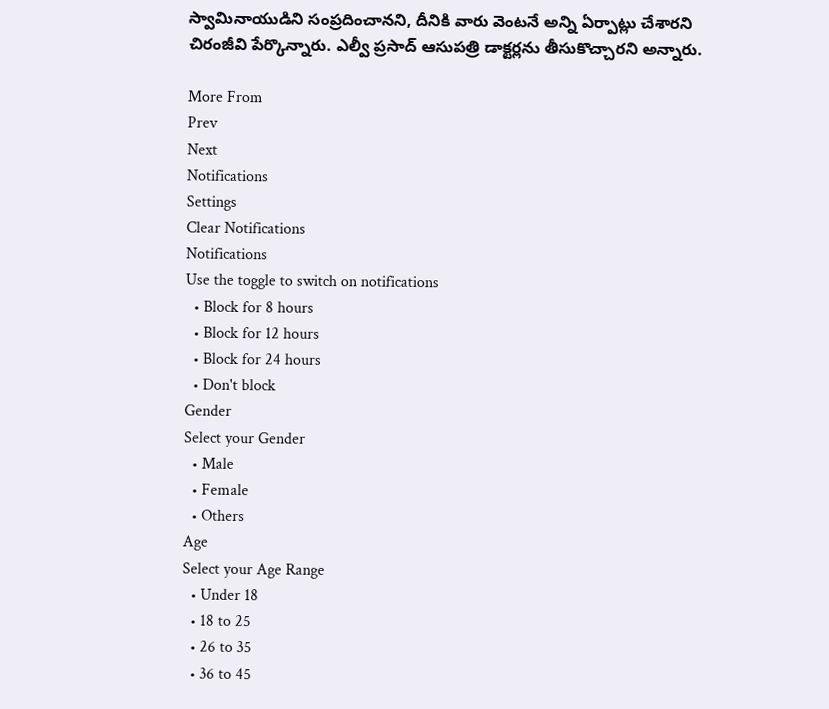స్వామినాయుడిని సంప్రదించానని, దీనికి వారు వెంటనే అన్ని ఏర్పాట్లు చేశారని చిరంజీవి పేర్కొన్నారు. ఎల్వీ ప్రసాద్ ఆసుపత్రి డాక్టర్లను తీసుకొచ్చారని అన్నారు.

More From
Prev
Next
Notifications
Settings
Clear Notifications
Notifications
Use the toggle to switch on notifications
  • Block for 8 hours
  • Block for 12 hours
  • Block for 24 hours
  • Don't block
Gender
Select your Gender
  • Male
  • Female
  • Others
Age
Select your Age Range
  • Under 18
  • 18 to 25
  • 26 to 35
  • 36 to 45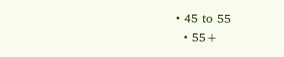• 45 to 55
  • 55+